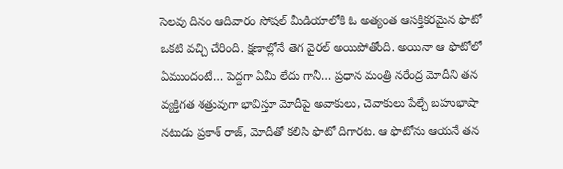సెలవు దినం ఆదివారం సోషల్ మీడియాలోకి ఓ అత్యంత ఆసక్తికరమైన ఫొటో ఒకటి వచ్చి చేరింది. క్షణాల్లోనే తెగ వైరల్ అయిపోతోంది. అయినా ఆ ఫొటోలో ఏముందంటే… పెద్దగా ఏమీ లేదు గానీ… ప్రధాన మంత్రి నరేంద్ర మోదీని తన వ్యక్తిగత శత్రువుగా భావిస్తూ మోదీపై అవాకులు, చెవాకులు పేల్చే బహుభాషా నటుడు ప్రకాశ్ రాజ్, మోదీతో కలిసి ఫొటో దిగారట. ఆ ఫొటోను ఆయనే తన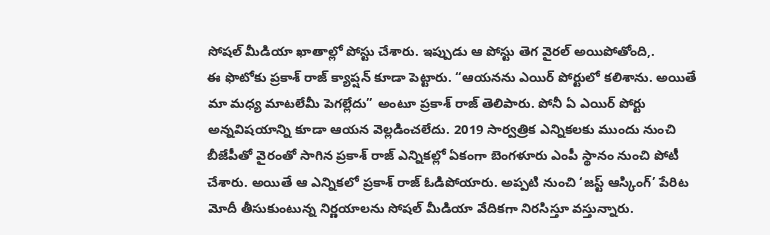సోషల్ మీడియా ఖాతాల్లో పోస్టు చేశారు. ఇప్పుడు ఆ పోస్టు తెగ వైరల్ అయిపోతోంది,.
ఈ ఫొటోకు ప్రకాశ్ రాజ్ క్యాప్షన్ కూడా పెట్టారు. “ఆయనను ఎయిర్ పోర్టులో కలిశాను. అయితే మా మధ్య మాటలేమీ పెగల్లేదు” అంటూ ప్రకాశ్ రాజ్ తెలిపారు. పోనీ ఏ ఎయిర్ పోర్టు అన్నవిషయాన్ని కూడా ఆయన వెల్లడించలేదు. 2019 సార్వత్రిక ఎన్నికలకు ముందు నుంచి బీజేపీతో వైరంతో సాగిన ప్రకాశ్ రాజ్ ఎన్నికల్లో ఏకంగా బెంగళూరు ఎంపీ స్థానం నుంచి పోటీ చేశారు. అయితే ఆ ఎన్నికలో ప్రకాశ్ రాజ్ ఓడిపోయారు. అప్పటి నుంచి ‘జస్ట్ ఆస్కింగ్’ పేరిట మోదీ తీసుకుంటున్న నిర్ణయాలను సోషల్ మీడియా వేదికగా నిరసిస్తూ వస్తున్నారు.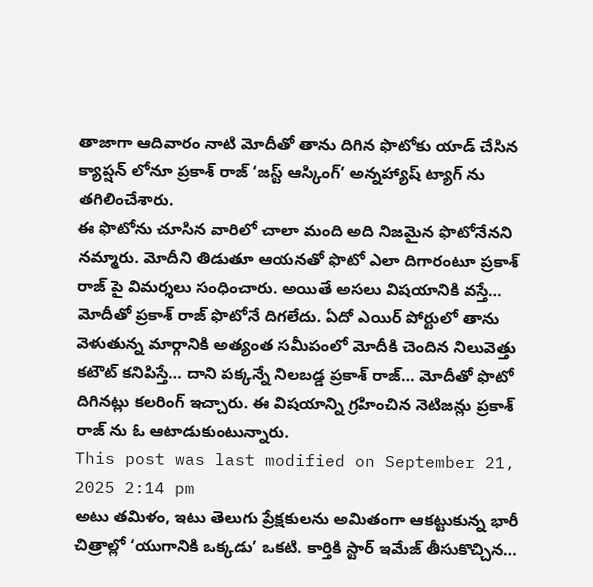తాజాగా ఆదివారం నాటి మోదీతో తాను దిగిన ఫొటోకు యాడ్ చేసిన క్యాప్షన్ లోనూ ప్రకాశ్ రాజ్ ‘జస్ట్ ఆస్కింగ్’ అన్నహ్యాష్ ట్యాగ్ ను తగిలించేశారు.
ఈ ఫొటోను చూసిన వారిలో చాలా మంది అది నిజమైన ఫొటోనేనని నమ్మారు. మోదీని తిడుతూ ఆయనతో ఫొటో ఎలా దిగారంటూ ప్రకాశ్ రాజ్ పై విమర్శలు సంధించారు. అయితే అసలు విషయానికి వస్తే… మోదీతో ప్రకాశ్ రాజ్ ఫొటోనే దిగలేదు. ఏదో ఎయిర్ పోర్టులో తాను వెళుతున్న మార్గానికి అత్యంత సమీపంలో మోదీకి చెందిన నిలువెత్తు కటౌట్ కనిపిస్తే… దాని పక్కన్నే నిలబడ్డ ప్రకాశ్ రాజ్… మోదీతో ఫొటో దిగినట్లు కలరింగ్ ఇచ్చారు. ఈ విషయాన్ని గ్రహించిన నెటిజన్లు ప్రకాశ్ రాజ్ ను ఓ ఆటాడుకుంటున్నారు.
This post was last modified on September 21, 2025 2:14 pm
అటు తమిళం, ఇటు తెలుగు ప్రేక్షకులను అమితంగా ఆకట్టుకున్న భారీ చిత్రాల్లో ‘యుగానికి ఒక్కడు’ ఒకటి. కార్తికి స్టార్ ఇమేజ్ తీసుకొచ్చిన…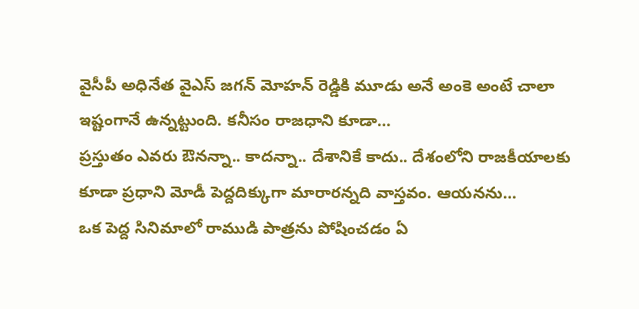వైసీపీ అధినేత వైఎస్ జగన్ మోహన్ రెడ్డికి మూడు అనే అంకె అంటే చాలా ఇష్టంగానే ఉన్నట్టుంది. కనీసం రాజధాని కూడా…
ప్రస్తుతం ఎవరు ఔనన్నా.. కాదన్నా.. దేశానికే కాదు.. దేశంలోని రాజకీయాలకు కూడా ప్రధాని మోడీ పెద్దదిక్కుగా మారారన్నది వాస్తవం. ఆయనను…
ఒక పెద్ద సినిమాలో రాముడి పాత్రను పోషించడం ఏ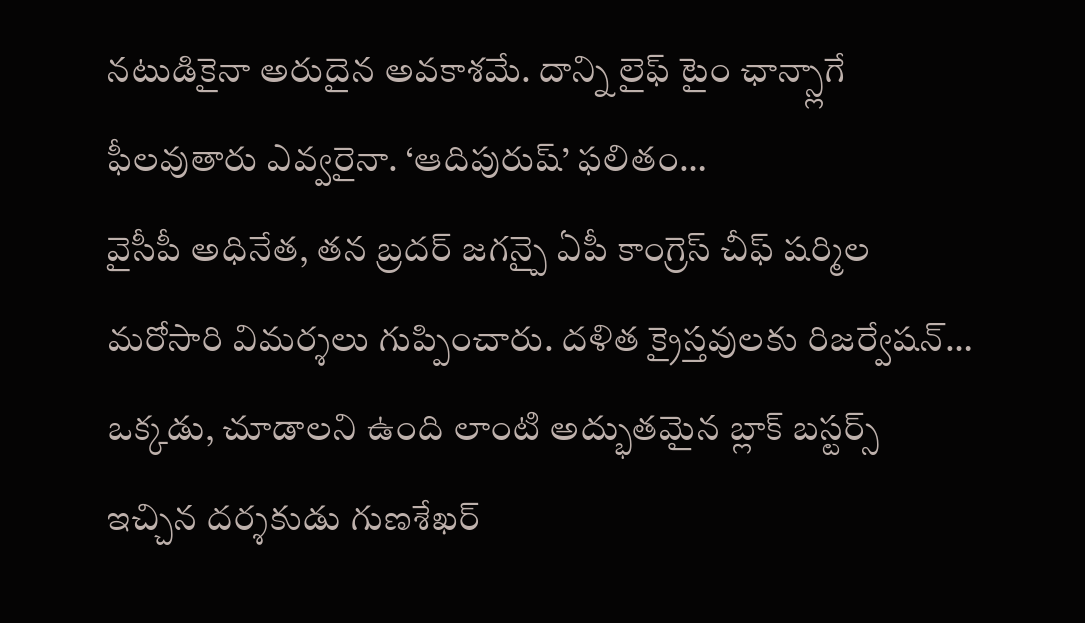నటుడికైనా అరుదైన అవకాశమే. దాన్ని లైఫ్ టైం ఛాన్స్లాగే ఫీలవుతారు ఎవ్వరైనా. ‘ఆదిపురుష్’ ఫలితం…
వైసీపీ అధినేత, తన బ్రదర్ జగన్పై ఏపీ కాంగ్రెస్ చీఫ్ షర్మిల మరోసారి విమర్శలు గుప్పించారు. దళిత క్రైస్తవులకు రిజర్వేషన్…
ఒక్కడు, చూడాలని ఉంది లాంటి అద్భుతమైన బ్లాక్ బస్టర్స్ ఇచ్చిన దర్శకుడు గుణశేఖర్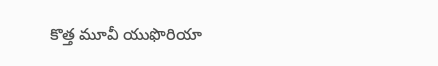కొత్త మూవీ యుఫొరియా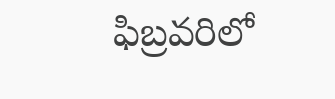ఫిబ్రవరిలో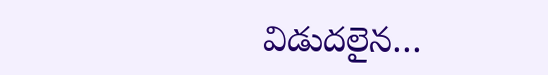విడుదలైన…